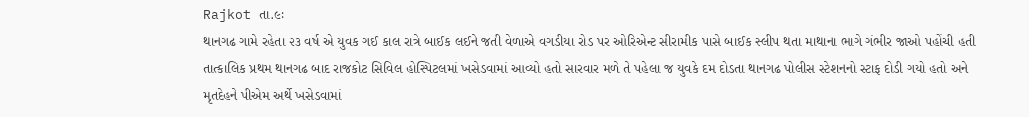Rajkot તા.૯ઃ
થાનગઢ ગામે રહેતા ૨૩ વર્ષ એ યુવક ગઈ કાલ રાત્રે બાઈક લઈને જતી વેળાએ વગડીયા રોડ પર ઓરિએન્ટ સીરામીક પાસે બાઈક સ્લીપ થતા માથાના ભાગે ગંભીર જાઓ પહોંચી હતી તાત્કાલિક પ્રથમ થાનગઢ બાદ રાજકોટ સિવિલ હોસ્પિટલમાં ખસેડવામાં આવ્યો હતો સારવાર મળે તે પહેલા જ યુવકે દમ દોડતા થાનગઢ પોલીસ સ્ટેશનનો સ્ટાફ દોડી ગયો હતો અને મૃતદેહને પીએમ અર્થે ખસેડવામાં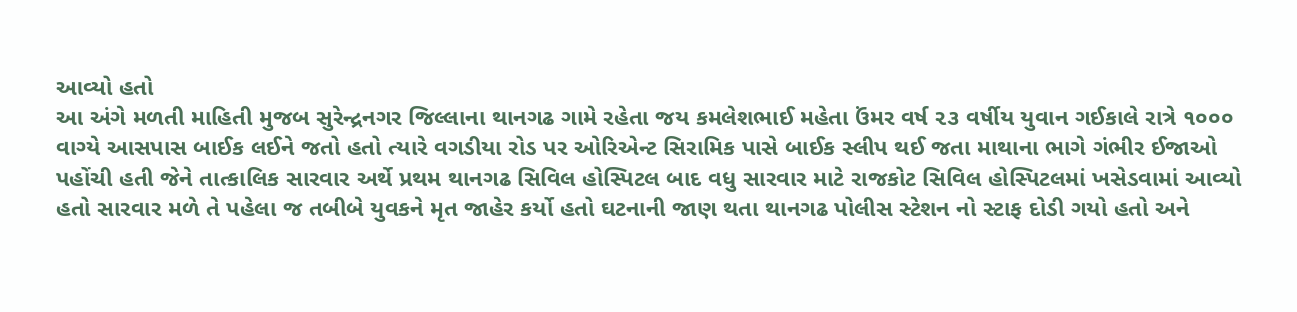આવ્યો હતો
આ અંગે મળતી માહિતી મુજબ સુરેન્દ્રનગર જિલ્લાના થાનગઢ ગામે રહેતા જય કમલેશભાઈ મહેતા ઉંમર વર્ષ ૨૩ વર્ષીય યુવાન ગઈકાલે રાત્રે ૧૦૦૦ વાગ્યે આસપાસ બાઈક લઈને જતો હતો ત્યારે વગડીયા રોડ પર ઓરિએન્ટ સિરામિક પાસે બાઈક સ્લીપ થઈ જતા માથાના ભાગે ગંભીર ઈજાઓ પહોંચી હતી જેને તાત્કાલિક સારવાર અર્થે પ્રથમ થાનગઢ સિવિલ હોસ્પિટલ બાદ વધુ સારવાર માટે રાજકોટ સિવિલ હોસ્પિટલમાં ખસેડવામાં આવ્યો હતો સારવાર મળે તે પહેલા જ તબીબે યુવકને મૃત જાહેર કર્યો હતો ઘટનાની જાણ થતા થાનગઢ પોલીસ સ્ટેશન નો સ્ટાફ દોડી ગયો હતો અને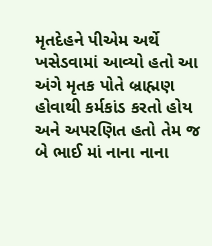મૃતદેહને પીએમ અર્થે ખસેડવામાં આવ્યો હતો આ અંગે મૃતક પોતે બ્રાહ્મણ હોવાથી કર્મકાંડ કરતો હોય અને અપરણિત હતો તેમ જ બે ભાઈ માં નાના નાના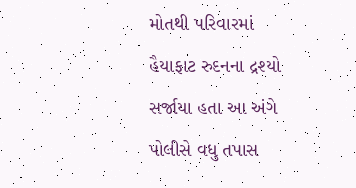મોતથી પરિવારમાં હૈયાફાટ રુદનના દ્રશ્યો સર્જાયા હતા આ અંગે પોલીસે વધુ તપાસ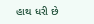હાથ ધરી છે